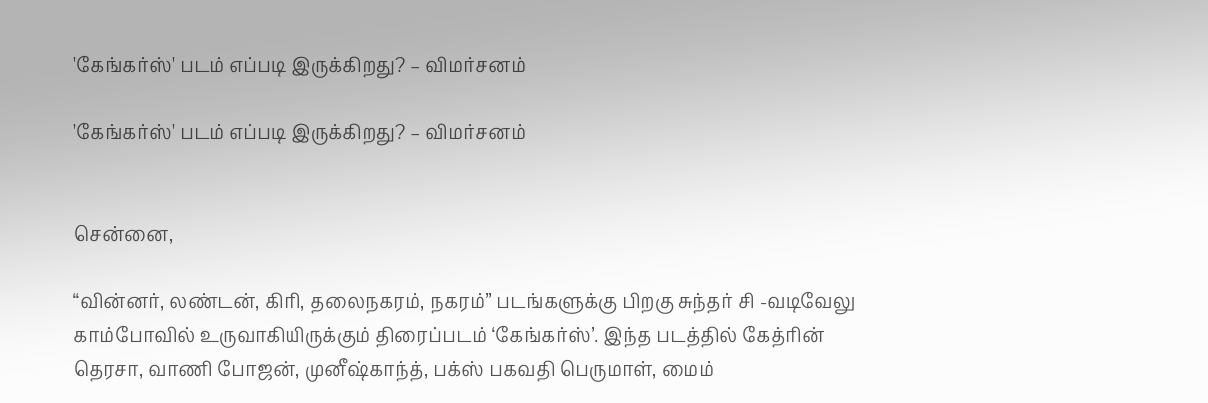'கேங்கர்ஸ்' படம் எப்படி இருக்கிறது? – விமர்சனம்

'கேங்கர்ஸ்' படம் எப்படி இருக்கிறது? – விமர்சனம்


சென்னை,

“வின்னர், லண்டன், கிரி, தலைநகரம், நகரம்” படங்களுக்கு பிறகு சுந்தர் சி -வடிவேலு காம்போவில் உருவாகியிருக்கும் திரைப்படம் ‘கேங்கர்ஸ்’. இந்த படத்தில் கேத்ரின் தெரசா, வாணி போஜன், முனீஷ்காந்த், பக்ஸ் பகவதி பெருமாள், மைம்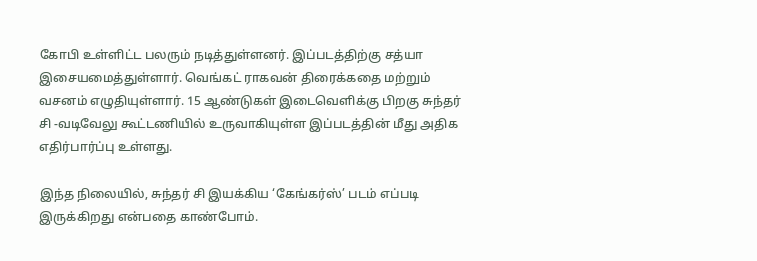கோபி உள்ளிட்ட பலரும் நடித்துள்ளனர். இப்படத்திற்கு சத்யா இசையமைத்துள்ளார். வெங்கட் ராகவன் திரைக்கதை மற்றும் வசனம் எழுதியுள்ளார். 15 ஆண்டுகள் இடைவெளிக்கு பிறகு சுந்தர் சி -வடிவேலு கூட்டணியில் உருவாகியுள்ள இப்படத்தின் மீது அதிக எதிர்பார்ப்பு உள்ளது.

இந்த நிலையில், சுந்தர் சி இயக்கிய ‘கேங்கர்ஸ்’ படம் எப்படி இருக்கிறது என்பதை காண்போம்.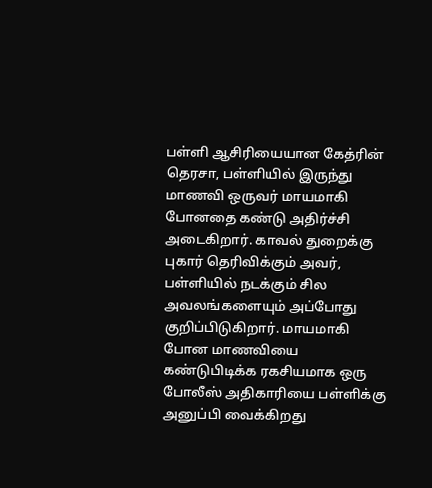பள்ளி ஆசிரியையான கேத்ரின் தெரசா, பள்ளியில் இருந்து மாணவி ஒருவர் மாயமாகி போனதை கண்டு அதிர்ச்சி அடைகிறார். காவல் துறைக்கு புகார் தெரிவிக்கும் அவர், பள்ளியில் நடக்கும் சில அவலங்களையும் அப்போது குறிப்பிடுகிறார். மாயமாகி போன மாணவியை கண்டுபிடிக்க ரகசியமாக ஒரு போலீஸ் அதிகாரியை பள்ளிக்கு அனுப்பி வைக்கிறது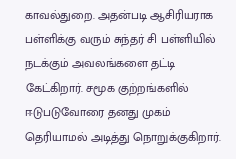காவல்துறை. அதன்படி ஆசிரியராக பள்ளிக்கு வரும் சுந்தர் சி பள்ளியில் நடக்கும் அவலங்களை தட்டி கேட்கிறார். சமூக குற்றங்களில் ஈடுபடுவோரை தனது முகம் தெரியாமல் அடித்து நொறுக்குகிறார்.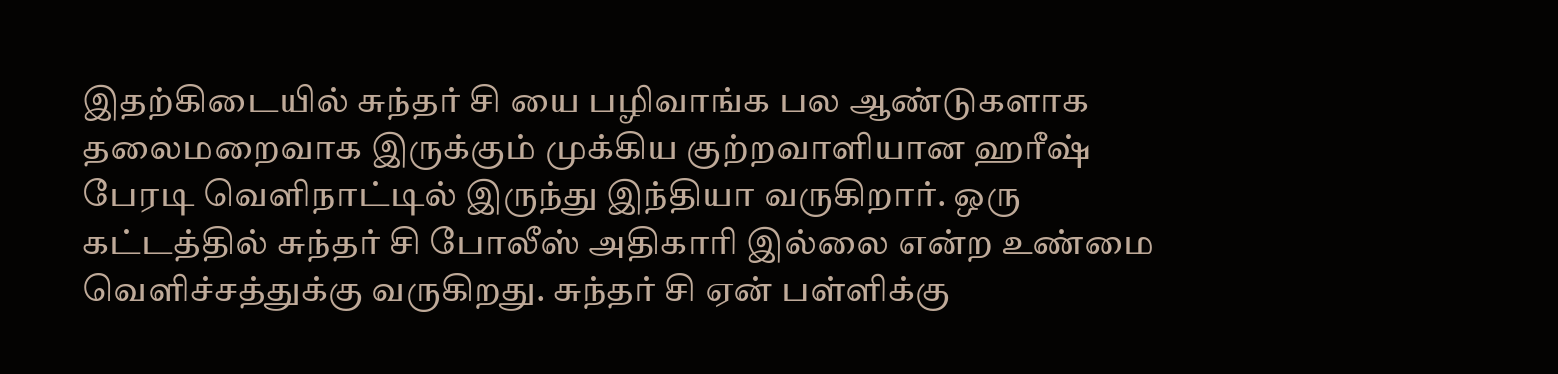இதற்கிடையில் சுந்தர் சி யை பழிவாங்க பல ஆண்டுகளாக தலைமறைவாக இருக்கும் முக்கிய குற்றவாளியான ஹரீஷ் பேரடி வெளிநாட்டில் இருந்து இந்தியா வருகிறார். ஒரு கட்டத்தில் சுந்தர் சி போலீஸ் அதிகாரி இல்லை என்ற உண்மை வெளிச்சத்துக்கு வருகிறது. சுந்தர் சி ஏன் பள்ளிக்கு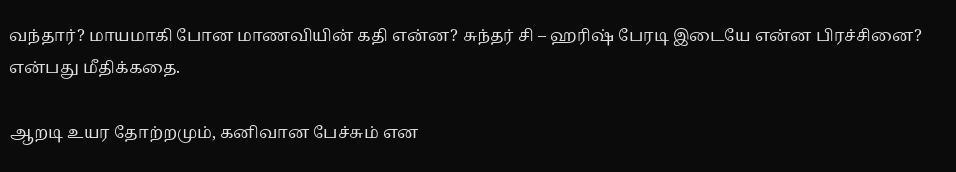வந்தார்? மாயமாகி போன மாணவியின் கதி என்ன? சுந்தர் சி – ஹரிஷ் பேரடி இடையே என்ன பிரச்சினை? என்பது மீதிக்கதை.

ஆறடி உயர தோற்றமும், கனிவான பேச்சும் என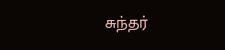சுந்தர்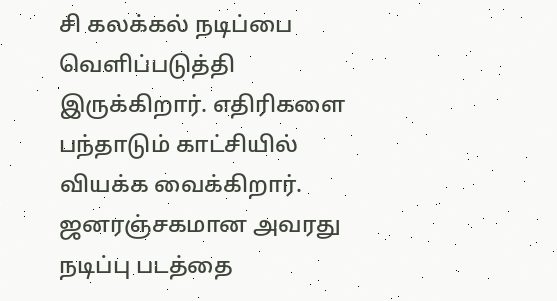சி கலக்கல் நடிப்பை வெளிப்படுத்தி இருக்கிறார். எதிரிகளை பந்தாடும் காட்சியில் வியக்க வைக்கிறார். ஜனரஞ்சகமான அவரது நடிப்பு படத்தை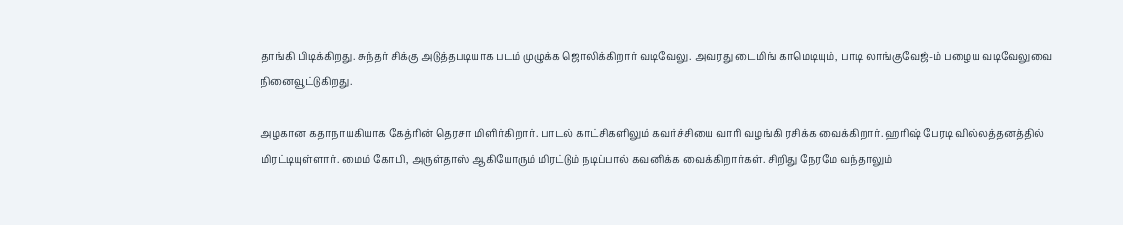தாங்கி பிடிக்கிறது. சுந்தர் சிக்கு அடுத்தபடியாக படம் முழுக்க ஜொலிக்கிறார் வடிவேலு. அவரது டைமிங் காமெடியும், பாடி லாங்குவேஜ்-ம் பழைய வடிவேலுவை நினைவூட்டுகிறது.

அழகான கதாநாயகியாக கேத்ரின் தெரசா மிளிர்கிறார். பாடல் காட்சிகளிலும் கவர்ச்சியை வாரி வழங்கி ரசிக்க வைக்கிறார். ஹரிஷ் பேரடி வில்லத்தனத்தில் மிரட்டியுள்ளார். மைம் கோபி, அருள்தாஸ் ஆகியோரும் மிரட்டும் நடிப்பால் கவனிக்க வைக்கிறார்கள். சிறிது நேரமே வந்தாலும்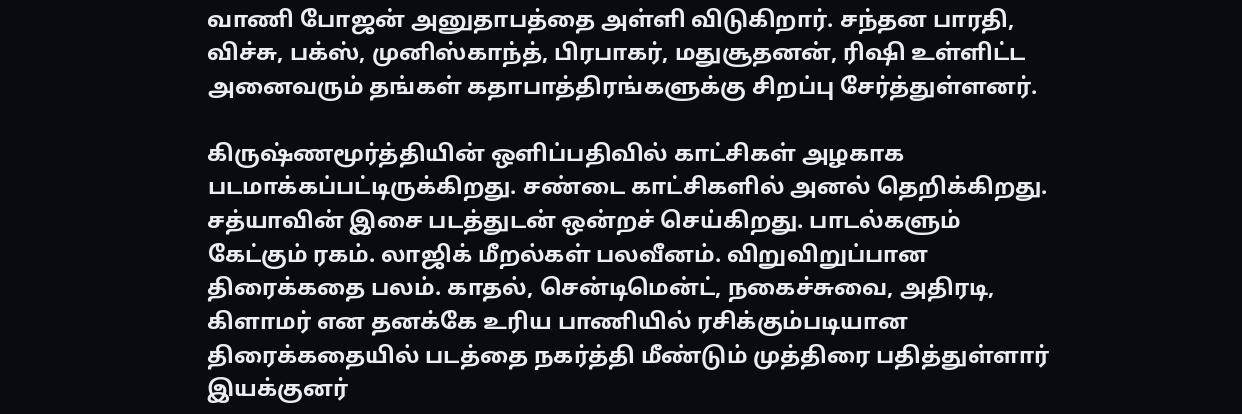வாணி போஜன் அனுதாபத்தை அள்ளி விடுகிறார். சந்தன பாரதி, விச்சு, பக்ஸ், முனிஸ்காந்த், பிரபாகர், மதுசூதனன், ரிஷி உள்ளிட்ட அனைவரும் தங்கள் கதாபாத்திரங்களுக்கு சிறப்பு சேர்த்துள்ளனர்.

கிருஷ்ணமூர்த்தியின் ஒளிப்பதிவில் காட்சிகள் அழகாக படமாக்கப்பட்டிருக்கிறது. சண்டை காட்சிகளில் அனல் தெறிக்கிறது. சத்யாவின் இசை படத்துடன் ஒன்றச் செய்கிறது. பாடல்களும் கேட்கும் ரகம். லாஜிக் மீறல்கள் பலவீனம். விறுவிறுப்பான திரைக்கதை பலம். காதல், சென்டிமென்ட், நகைச்சுவை, அதிரடி, கிளாமர் என தனக்கே உரிய பாணியில் ரசிக்கும்படியான திரைக்கதையில் படத்தை நகர்த்தி மீண்டும் முத்திரை பதித்துள்ளார் இயக்குனர்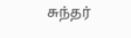சுந்தர்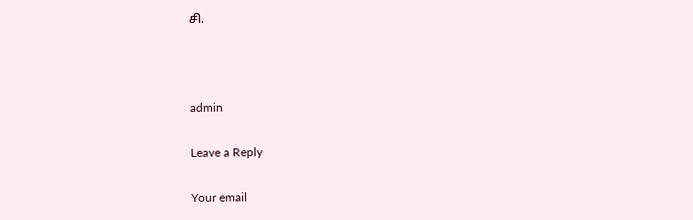சி.



admin

Leave a Reply

Your email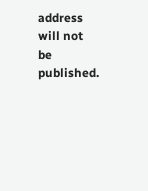address will not be published.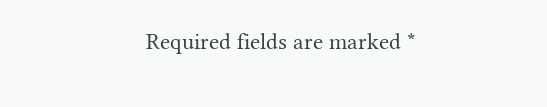Required fields are marked *